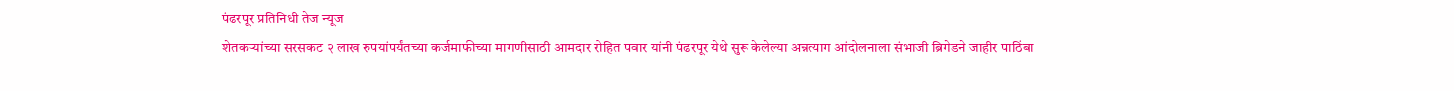पंढरपूर प्रतिनिधी तेज न्यूज
शेतकऱ्यांच्या सरसकट २ लाख रुपयांपर्यंतच्या कर्जमाफीच्या मागणीसाठी आमदार रोहित पवार यांनी पंढरपूर येथे सुरू केलेल्या अन्नत्याग आंदोलनाला संभाजी ब्रिगेडने जाहीर पाठिंबा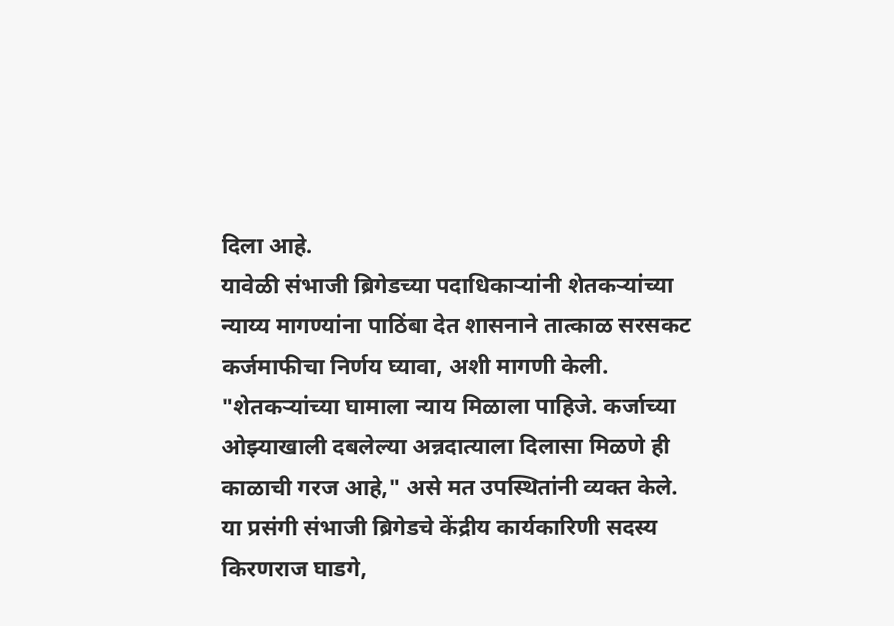दिला आहे.
यावेळी संभाजी ब्रिगेडच्या पदाधिकाऱ्यांनी शेतकऱ्यांच्या न्याय्य मागण्यांना पाठिंबा देत शासनाने तात्काळ सरसकट कर्जमाफीचा निर्णय घ्यावा, अशी मागणी केली. "शेतकऱ्यांच्या घामाला न्याय मिळाला पाहिजे. कर्जाच्या ओझ्याखाली दबलेल्या अन्नदात्याला दिलासा मिळणे ही काळाची गरज आहे," असे मत उपस्थितांनी व्यक्त केले.
या प्रसंगी संभाजी ब्रिगेडचे केंद्रीय कार्यकारिणी सदस्य किरणराज घाडगे,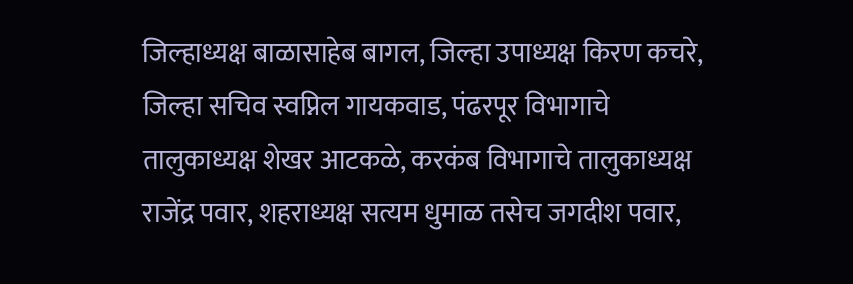जिल्हाध्यक्ष बाळासाहेब बागल, जिल्हा उपाध्यक्ष किरण कचरे, जिल्हा सचिव स्वप्निल गायकवाड, पंढरपूर विभागाचे तालुकाध्यक्ष शेखर आटकळे, करकंब विभागाचे तालुकाध्यक्ष राजेंद्र पवार, शहराध्यक्ष सत्यम धुमाळ तसेच जगदीश पवार,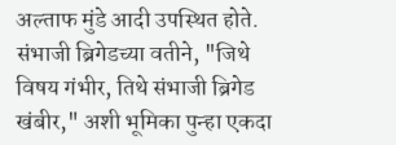अल्ताफ मुंडे आदी उपस्थित होते.
संभाजी ब्रिगेडच्या वतीने, "जिथे विषय गंभीर, तिथे संभाजी ब्रिगेड खंबीर," अशी भूमिका पुन्हा एकदा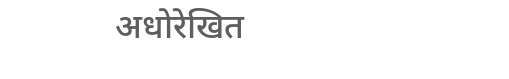अधोरेखित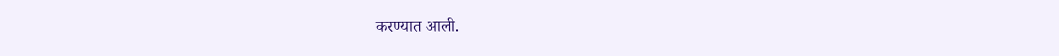करण्यात आली.